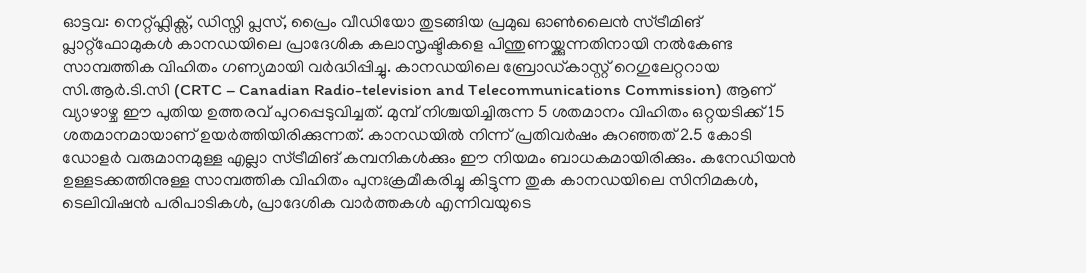ഓട്ടവ: നെറ്റ്ഫ്ലിക്സ്, ഡിസ്നി പ്ലസ്, പ്രൈം വീഡിയോ തുടങ്ങിയ പ്രമുഖ ഓൺലൈൻ സ്ട്രീമിങ് പ്ലാറ്റ്ഫോമുകൾ കാനഡയിലെ പ്രാദേശിക കലാസൃഷ്ടികളെ പിന്തുണയ്ക്കുന്നതിനായി നൽകേണ്ട സാമ്പത്തിക വിഹിതം ഗണ്യമായി വർദ്ധിപ്പിച്ചു. കാനഡയിലെ ബ്രോഡ്കാസ്റ്റ് റെഗുലേറ്ററായ സി.ആർ.ടി.സി (CRTC – Canadian Radio-television and Telecommunications Commission) ആണ് വ്യാഴാഴ്ച ഈ പുതിയ ഉത്തരവ് പുറപ്പെടുവിച്ചത്. മുമ്പ് നിശ്ചയിച്ചിരുന്ന 5 ശതമാനം വിഹിതം ഒറ്റയടിക്ക് 15 ശതമാനമായാണ് ഉയർത്തിയിരിക്കുന്നത്. കാനഡയിൽ നിന്ന് പ്രതിവർഷം കുറഞ്ഞത് 2.5 കോടി ഡോളർ വരുമാനമുള്ള എല്ലാ സ്ട്രീമിങ് കമ്പനികൾക്കും ഈ നിയമം ബാധകമായിരിക്കും. കനേഡിയൻ ഉള്ളടക്കത്തിനുള്ള സാമ്പത്തിക വിഹിതം പുനഃക്രമീകരിച്ചു കിട്ടുന്ന തുക കാനഡയിലെ സിനിമകൾ, ടെലിവിഷൻ പരിപാടികൾ, പ്രാദേശിക വാർത്തകൾ എന്നിവയുടെ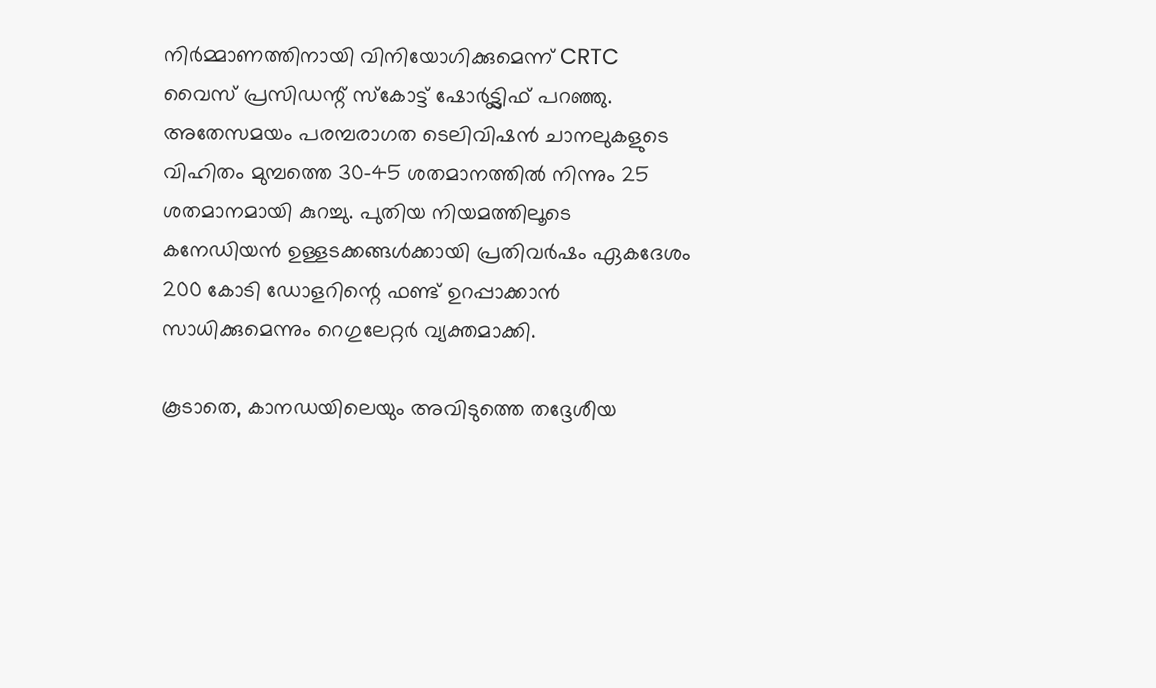നിർമ്മാണത്തിനായി വിനിയോഗിക്കുമെന്ന് CRTC വൈസ് പ്രസിഡന്റ് സ്കോട്ട് ഷോർട്ട്ലിഫ് പറഞ്ഞു. അതേസമയം പരമ്പരാഗത ടെലിവിഷൻ ചാനലുകളുടെ വിഹിതം മുമ്പത്തെ 30-45 ശതമാനത്തിൽ നിന്നും 25 ശതമാനമായി കുറച്ചു. പുതിയ നിയമത്തിലൂടെ കനേഡിയൻ ഉള്ളടക്കങ്ങൾക്കായി പ്രതിവർഷം ഏകദേശം 200 കോടി ഡോളറിന്റെ ഫണ്ട് ഉറപ്പാക്കാൻ സാധിക്കുമെന്നും റെഗുലേറ്റർ വ്യക്തമാക്കി.

കൂടാതെ, കാനഡയിലെയും അവിടുത്തെ തദ്ദേശീയ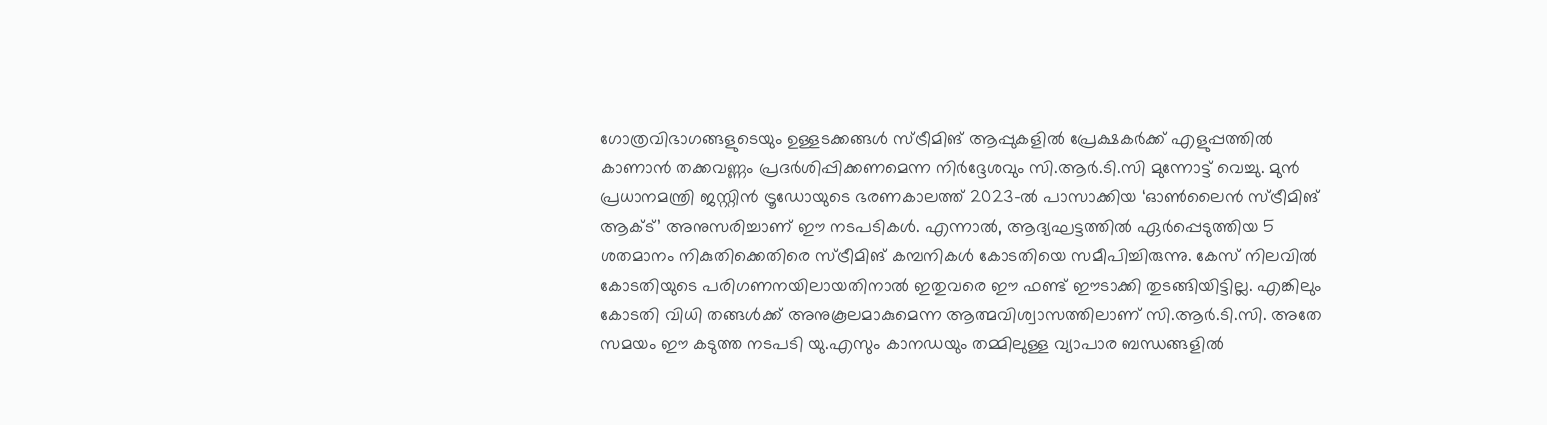ഗോത്രവിഭാഗങ്ങളുടെയും ഉള്ളടക്കങ്ങൾ സ്ട്രീമിങ് ആപ്പുകളിൽ പ്രേക്ഷകർക്ക് എളുപ്പത്തിൽ കാണാൻ തക്കവണ്ണം പ്രദർശിപ്പിക്കണമെന്ന നിർദ്ദേശവും സി.ആർ.ടി.സി മുന്നോട്ട് വെച്ചു. മുൻ പ്രധാനമന്ത്രി ജസ്റ്റിൻ ട്രൂഡോയുടെ ഭരണകാലത്ത് 2023-ൽ പാസാക്കിയ ‘ഓൺലൈൻ സ്ട്രീമിങ് ആക്ട്’ അനുസരിച്ചാണ് ഈ നടപടികൾ. എന്നാൽ, ആദ്യഘട്ടത്തിൽ ഏർപ്പെടുത്തിയ 5 ശതമാനം നികുതിക്കെതിരെ സ്ട്രീമിങ് കമ്പനികൾ കോടതിയെ സമീപിച്ചിരുന്നു. കേസ് നിലവിൽ കോടതിയുടെ പരിഗണനയിലായതിനാൽ ഇതുവരെ ഈ ഫണ്ട് ഈടാക്കി തുടങ്ങിയിട്ടില്ല. എങ്കിലും കോടതി വിധി തങ്ങൾക്ക് അനുകൂലമാകുമെന്ന ആത്മവിശ്വാസത്തിലാണ് സി.ആർ.ടി.സി. അതേ സമയം ഈ കടുത്ത നടപടി യു.എസും കാനഡയും തമ്മിലുള്ള വ്യാപാര ബന്ധങ്ങളിൽ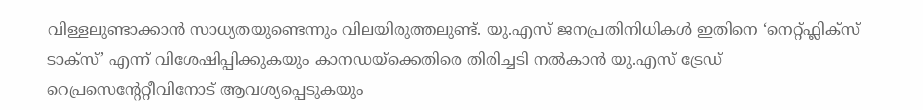വിള്ളലുണ്ടാക്കാൻ സാധ്യതയുണ്ടെന്നും വിലയിരുത്തലുണ്ട്. യു.എസ് ജനപ്രതിനിധികൾ ഇതിനെ ‘നെറ്റ്ഫ്ലിക്സ് ടാക്സ്’ എന്ന് വിശേഷിപ്പിക്കുകയും കാനഡയ്ക്കെതിരെ തിരിച്ചടി നൽകാൻ യു.എസ് ട്രേഡ് റെപ്രസെന്റേറ്റീവിനോട് ആവശ്യപ്പെടുകയും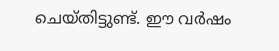ചെയ്തിട്ടുണ്ട്. ഈ വർഷം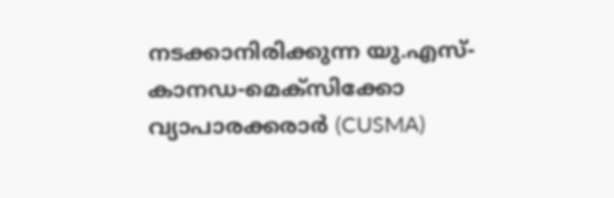നടക്കാനിരിക്കുന്ന യു.എസ്-കാനഡ-മെക്സിക്കോ വ്യാപാരക്കരാർ (CUSMA)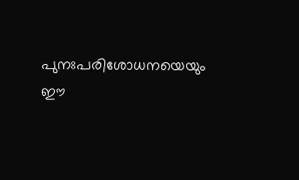പുനഃപരിശോധനയെയും ഈ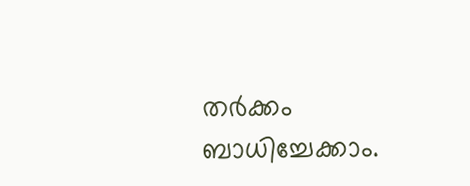തർക്കം ബാധിച്ചേക്കാം.